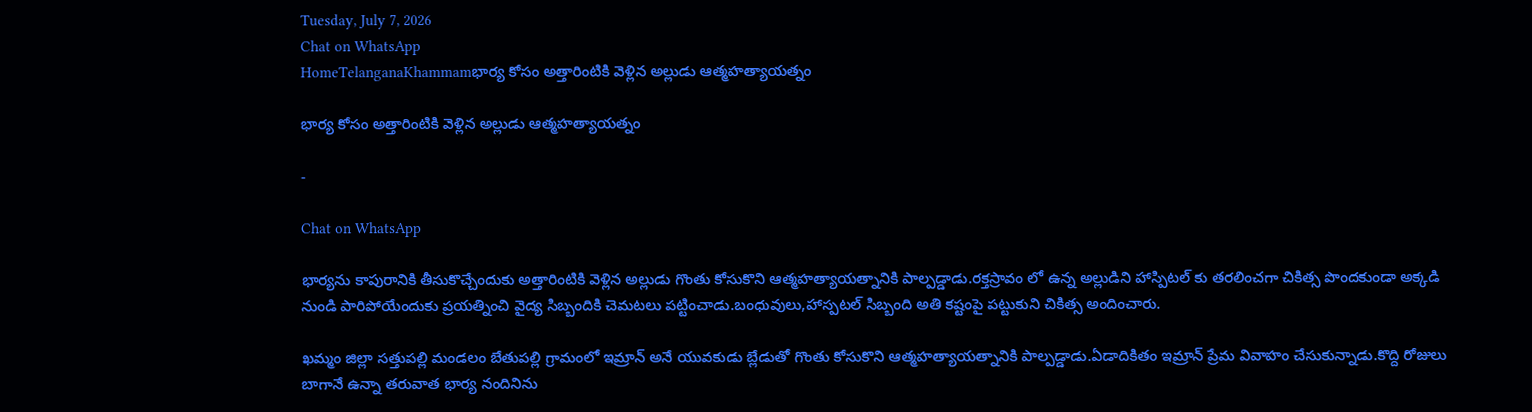Tuesday, July 7, 2026
Chat on WhatsApp
HomeTelanganaKhammamభార్య కోసం అత్తారింటికి వెళ్లిన అల్లుడు ఆత్మహత్యాయత్నం

భార్య కోసం అత్తారింటికి వెళ్లిన అల్లుడు ఆత్మహత్యాయత్నం

-

Chat on WhatsApp

భార్యను కాపురానికి తీసుకొచ్చేందుకు అత్తారింటికి వెళ్లిన అల్లుడు గొంతు కోసుకొని ఆత్మహత్యాయత్నానికి పాల్పడ్డాడు.రక్తస్రావం లో ఉన్న అల్లుడిని హాస్పిటల్ కు తరలించగా చికిత్స పొందకుండా అక్కడి నుండి పారిపోయేందుకు ప్రయత్నించి వైద్య సిబ్బందికి చెమటలు పట్టించాడు.బంధువులు,హాస్పటల్ సిబ్బంది అతి కష్టంపై పట్టుకుని చికిత్స అందించారు.

ఖమ్మం జిల్లా సత్తుపల్లి మండలం బేతుపల్లి గ్రామంలో ఇమ్రాన్ అనే యువకుడు బ్లేడుతో గొంతు కోసుకొని ఆత్మహత్యాయత్నానికి పాల్పడ్డాడు.ఏడాదికితం ఇమ్రాన్ ప్రేమ వివాహం చేసుకున్నాడు.కొద్ది రోజులు బాగానే ఉన్నా తరువాత భార్య నందినిను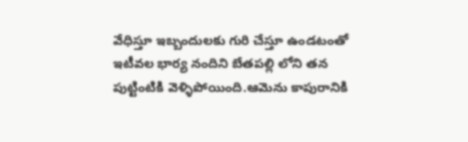వేధిస్తూ ఇబ్బందులకు గురి చేస్తూ ఉండటంతో ఇటీవల భార్య నందిని బేతపల్లి లోని తన పుట్టింటికి వెళ్ళిపోయింది.ఆమెను కాపురానికి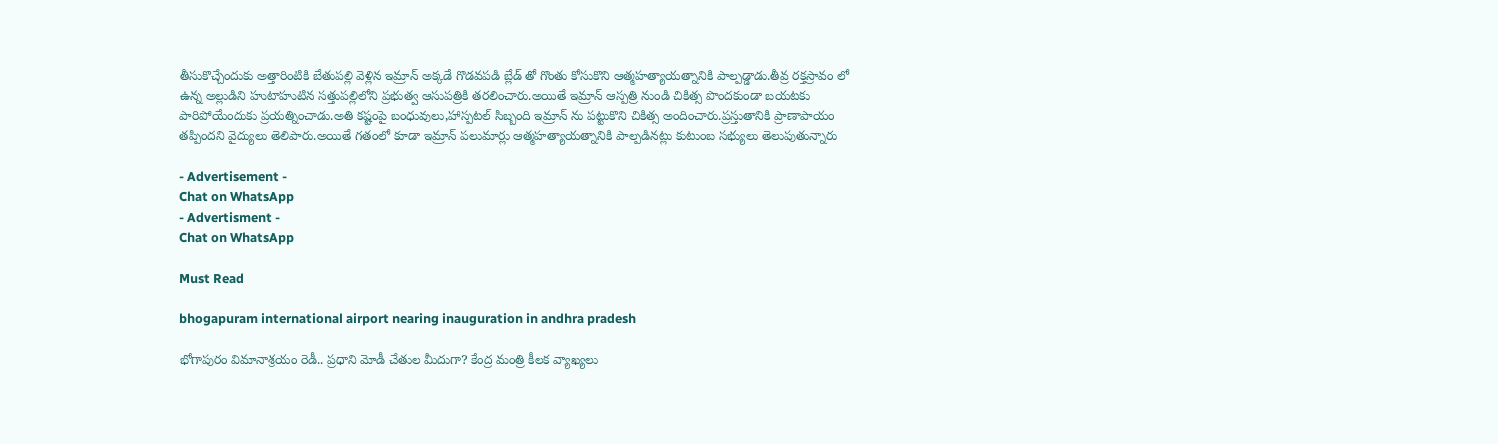తీసుకొచ్చేందుకు అత్తారింటికి బేతుపల్లి వెళ్లిన ఇమ్రాన్ అక్కడే గొడవపడి బ్లేడ్ తో గొంతు కోసుకొని ఆత్మహత్యాయత్నానికి పాల్పడ్డాడు.తీవ్ర రక్తస్రావం లో ఉన్న అల్లుడిని హుటాహుటిన సత్తుపల్లిలోని ప్రభుత్వ ఆసుపత్రికి తరలించారు.అయితే ఇమ్రాన్ ఆస్పత్రి నుండి చికిత్స పొందకుండా బయటకు పారిపోయేందుకు ప్రయత్నించాడు.అతి కష్టంపై బంధువులు,హాస్పటల్ సిబ్బంది ఇమ్రాన్ ను పట్టుకొని చికిత్స అందించారు.ప్రస్తుతానికి ప్రాణాపాయం తప్పిందని వైద్యులు తెలిపారు.అయితే గతంలో కూడా ఇమ్రాన్ పలుమార్లు ఆత్మహత్యాయత్నానికి పాల్పడినట్లు కుటుంబ సభ్యులు తెలుపుతున్నారు

- Advertisement -
Chat on WhatsApp
- Advertisment -
Chat on WhatsApp

Must Read

bhogapuram international airport nearing inauguration in andhra pradesh

భోగాపురం విమానాశ్రయం రెడీ.. ప్రధాని మోడీ చేతుల మీదుగా? కేంద్ర మంత్రి కీలక వ్యాఖ్యలు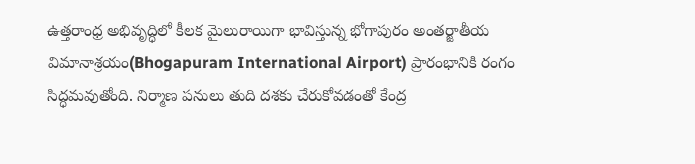ఉత్తరాంధ్ర అభివృద్ధిలో కీలక మైలురాయిగా భావిస్తున్న భోగాపురం అంతర్జాతీయ విమానాశ్రయం(Bhogapuram International Airport) ప్రారంభానికి రంగం సిద్ధమవుతోంది. నిర్మాణ పనులు తుది దశకు చేరుకోవడంతో కేంద్ర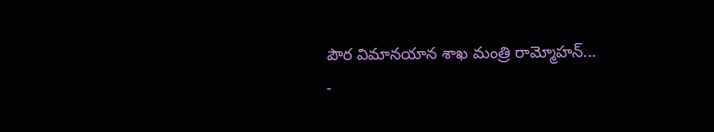పౌర విమానయాన శాఖ మంత్రి రామ్మోహన్...
-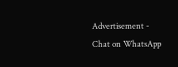Advertisement -
Chat on WhatsApp